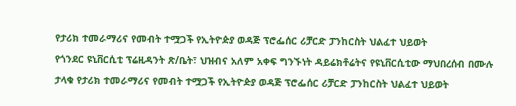የታሪክ ተመራማሪና የመብት ተሟጋች የኢትዮዽያ ወዳጅ ፕሮፌሰር ሪቻርድ ፓንከርስት ህልፈተ ህይወት
የጎንደር ዩኒቨርሲቲ ፕሬዚዳንት ጽ/ቤት፣ ህዝብና አለም አቀፍ ግንኙነት ዳይሬክቶሬትና የዩኒቨርሲቲው ማህበረሰብ በሙሉ ታላቁ የታሪክ ተመራማሪና የመብት ተሟጋች የኢትዮዽያ ወዳጅ ፕሮፌሰር ሪቻርድ ፓንከርስት ህልፈተ ህይወት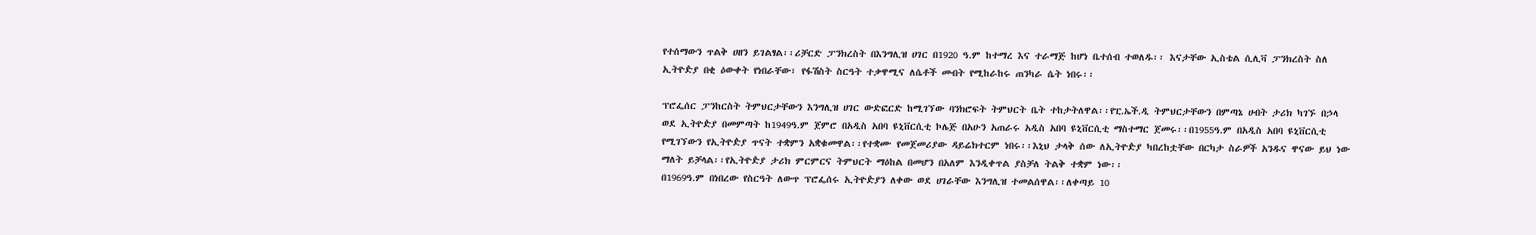የተሰማውን ጥልቅ ሀዘን ይገልፃል፡፡ሪቻርድ ፓንክረስት በእንግሊዝ ሀገር በ1920 ዓ.ም ከተማረ እና ተራማጅ ከሆነ ቤተሰብ ተወለዱ፡፡ እናታቸው ኢስቴል ሲሊቫ ፓንክረስት ስለ ኢትዮዽያ በቂ ዕውቀት የነበራቸው፣ የፋሽስት ስርዓት ተቃዋሚና ለሴቶች መብት የሚከራከሩ ጠንካራ ሴት ነበሩ፡፡

ፕሮፌሰር ፓንከርስት ትምህርታቸውን እንግሊዝ ሀገር ውድፎርድ ከሚገኘው ባንክሮፍት ትምህርት ቤት ተከታትለዋል፡፡የፒ.ኤች.ዲ ትምህርታቸውን በምጣኔ ሀብት ታሪክ ካገኙ በኃላ ወደ ኢትዮዽያ በመምጣት ከ1949ዓ.ም ጀምሮ በአዲስ አበባ ዩኒቨርሲቲ ኮሌጅ በአሁን አጠራሩ አዲስ አበባ ዩኒቨርሲቲ ማስተማር ጀመሩ፡፡በ1955ዓ.ም በአዲስ አበባ ዩኒቨርሲቲ የሚገኘውን የኢትዮዽያ ጥናት ተቋምን አቋቁመዋል፡፡የተቋሙ የመጀመሪያው ዳይሬክተርም ነበሩ፡፡እኒህ ታላቅ ሰው ለኢትዮዽያ ካበረከቷቸው በርካታ ስራዎች አንዱና ዋናው ይህ ነው ማለት ይቻላል፡፡የኢትዮዽያ ታሪክ ምርምርና ትምህርት ማዕከል በመሆን በአለም እንዲቀጥል ያስቻለ ትልቅ ተቋም ነው፡፡
በ1969ዓ.ም በነበረው የስርዓት ለውጥ ፕሮፌሰሩ ኢትዮዽያን ለቀው ወደ ሀገራቸው እንግሊዝ ተመልሰዋል፡፡ለቀጣይ 10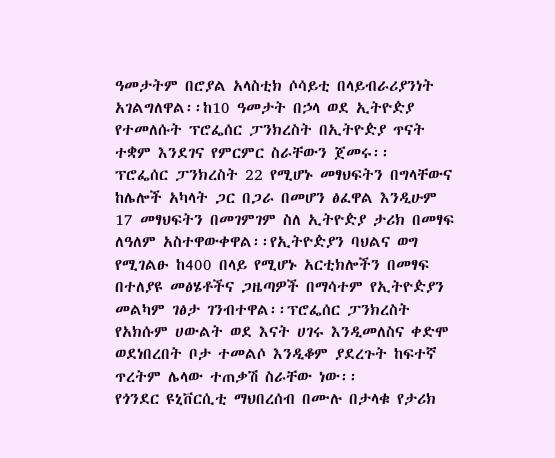ዓመታትም በሮያል አላስቲክ ሶሳይቲ በላይብራሪያንነት አገልግለዋል፡፡ከ10 ዓመታት በኃላ ወደ ኢትዮዽያ የተመለሱት ፕሮፌሰር ፓንክረስት በኢትዮዽያ ጥናት ተቋም እንደገና የምርምር ስራቸውን ጀመሩ፡፡
ፕሮፌሰር ፓንክረስት 22 የሚሆኑ መፃህፍትን በግላቸውና ከሌሎች አካላት ጋር በጋራ በመሆን ፅፈዋል እንዲሁም 17 መፃህፍትን በመገምገም ስለ ኢትዮዽያ ታሪክ በመፃፍ ለዓለም አስተዋውቀዋል፡፡የኢትዮዽያን ባህልና ወግ የሚገልፁ ከ400 በላይ የሚሆኑ አርቲክሎችን በመፃፍ በተለያዩ መፅሄቶችና ጋዜጣዎች በማሳተም የኢትዮዽያን መልካም ገፅታ ገንብተዋል፡፡ፕሮፌሰር ፓንክረስት የአክሱም ሀውልት ወደ እናት ሀገሩ እንዲመለስና ቀድሞ ወደነበረበት ቦታ ተመልሶ እንዲቆም ያደረጉት ከፍተኛ ጥረትም ሌላው ተጠቃሽ ስራቸው ነው፡፡
የጎንደር ዩኒቨርሲቲ ማህበረሰብ በሙሉ በታላቁ የታሪክ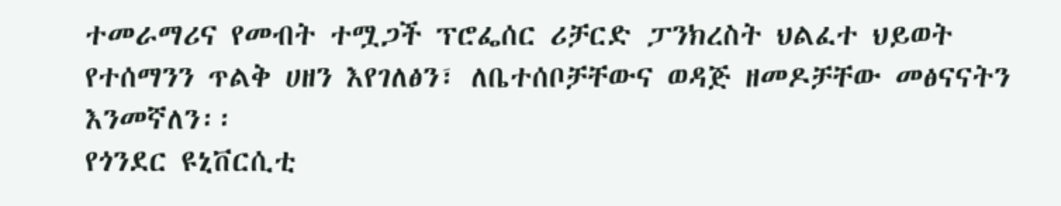ተመራማሪና የመብት ተሟጋች ፕሮፌሰር ሪቻርድ ፓንክረስት ህልፈተ ህይወት የተሰማንን ጥልቅ ሀዘን እየገለፅን፣ ለቤተሰቦቻቸውና ወዳጅ ዘመዶቻቸው መፅናናትን እንመኛለን፡፡
የጎንደር ዩኒቨርሲቲ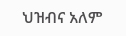ህዝብና አለም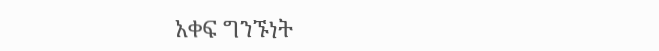አቀፍ ግንኙነት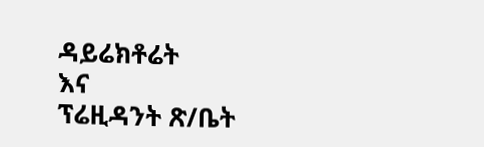ዳይሬክቶሬት
እና
ፕሬዚዳንት ጽ/ቤት